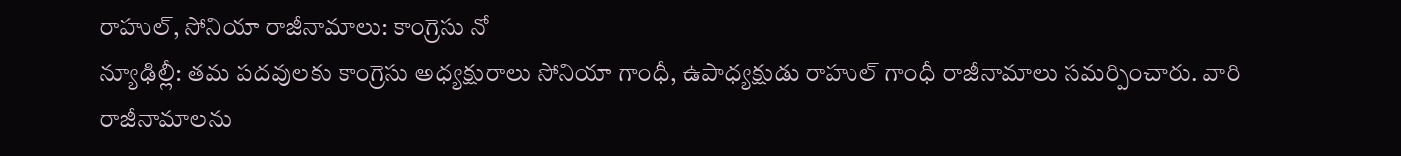రాహుల్, సోనియా రాజీనామాలు: కాంగ్రెసు నో
న్యూఢిల్లీ: తమ పదవులకు కాంగ్రెసు అధ్యక్షురాలు సోనియా గాంధీ, ఉపాధ్యక్షుడు రాహుల్ గాంధీ రాజీనామాలు సమర్పించారు. వారి రాజీనామాలను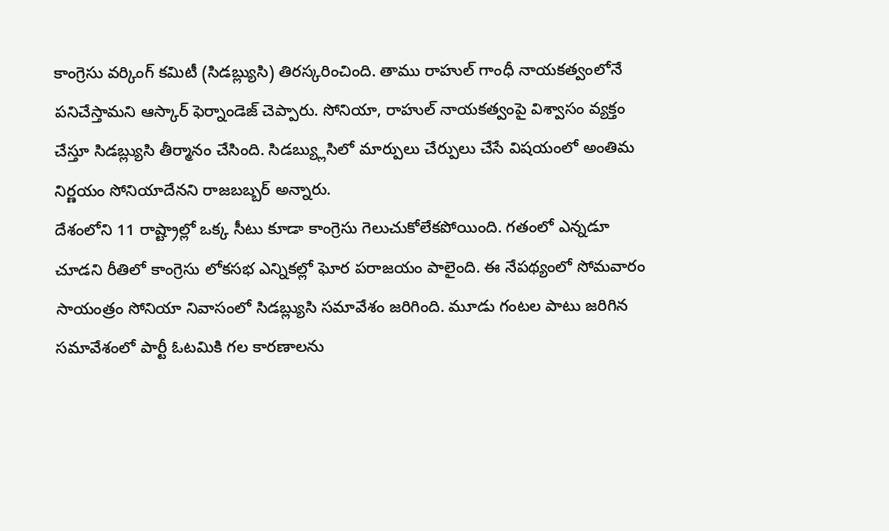కాంగ్రెసు వర్కింగ్ కమిటీ (సిడబ్ల్యుసి) తిరస్కరించింది. తాము రాహుల్ గాంధీ నాయకత్వంలోనే పనిచేస్తామని ఆస్కార్ ఫెర్నాండెజ్ చెప్పారు. సోనియా, రాహుల్ నాయకత్వంపై విశ్వాసం వ్యక్తం చేస్తూ సిడబ్ల్యుసి తీర్మానం చేసింది. సిడబ్య్లుసిలో మార్పులు చేర్పులు చేసే విషయంలో అంతిమ నిర్ణయం సోనియాదేనని రాజబబ్బర్ అన్నారు.
దేశంలోని 11 రాష్ట్రాల్లో ఒక్క సీటు కూడా కాంగ్రెసు గెలుచుకోలేకపోయింది. గతంలో ఎన్నడూ చూడని రీతిలో కాంగ్రెసు లోకసభ ఎన్నికల్లో ఘోర పరాజయం పాలైంది. ఈ నేపథ్యంలో సోమవారం సాయంత్రం సోనియా నివాసంలో సిడబ్ల్యుసి సమావేశం జరిగింది. మూడు గంటల పాటు జరిగిన సమావేశంలో పార్టీ ఓటమికి గల కారణాలను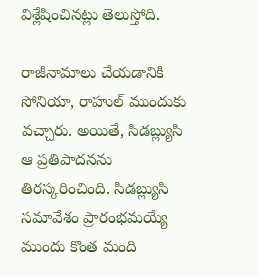విశ్లేషించినట్లు తెలుస్తోది.

రాజీనామాలు చేయడానికి సోనియా, రాహుల్ ముందుకు వచ్చారు. అయితే, సిడబ్ల్యుసి ఆ ప్రతిపాదనను తిరస్కరించింది. సిడబ్ల్యుసి సమావేశం ప్రారంభమయ్యే ముందు కొంత మంది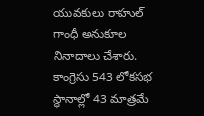యువకులు రాహుల్ గాంధీ అనుకూల నినాదాలు చేశారు.
కాంగ్రెసు 543 లోకసభ స్థానాల్లో 43 మాత్రమే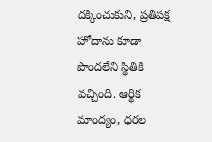దక్కించుకుని, ప్రతిపక్ష హోదాను కూడా పొందలేని స్థితికి వచ్చింది. ఆర్థిక మాంద్యం, ధరల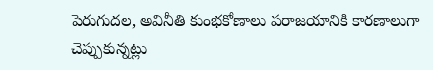పెరుగుదల, అవినీతి కుంభకోణాలు పరాజయానికి కారణాలుగా చెప్పుకున్నట్లు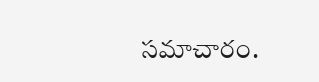సమాచారం.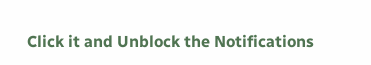Click it and Unblock the Notifications